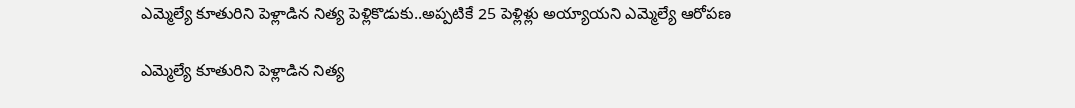ఎమ్మెల్యే కూతురిని పెళ్లాడిన నిత్య పెళ్లికొడుకు..అప్పటికే 25 పెళ్లిళ్లు అయ్యాయని ఎమ్మెల్యే ఆరోపణ

ఎమ్మెల్యే కూతురిని పెళ్లాడిన నిత్య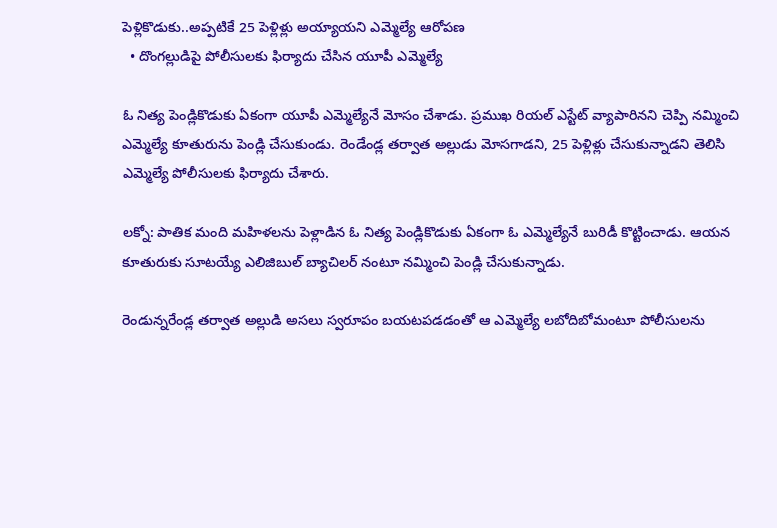పెళ్లికొడుకు..అప్పటికే 25 పెళ్లిళ్లు అయ్యాయని ఎమ్మెల్యే ఆరోపణ
  • దొంగల్లుడిపై పోలీసులకు ఫిర్యాదు చేసిన యూపీ ఎమ్మెల్యే

ఓ నిత్య పెండ్లికొడుకు ఏకంగా యూపీ ఎమ్మెల్యేనే మోసం చేశాడు. ప్రముఖ రియల్‌‌ ఎస్టేట్‌‌ వ్యాపారినని చెప్పి నమ్మించి ఎమ్మెల్యే కూతురును పెండ్లి చేసుకుండు. రెండేండ్ల తర్వాత అల్లుడు మోసగాడని, 25 పెళ్లిళ్లు చేసుకున్నాడని తెలిసి ఎమ్మెల్యే పోలీసులకు ఫిర్యాదు చేశారు.

లక్నో: పాతిక మంది మహిళలను పెళ్లాడిన ఓ నిత్య పెండ్లికొడుకు ఏకంగా ఓ ఎమ్మెల్యేనే బురిడీ కొట్టించాడు. ఆయన కూతురుకు సూటయ్యే ఎలిజిబుల్ బ్యాచిలర్ నంటూ నమ్మించి పెండ్లి చేసుకున్నాడు.

రెండున్నరేండ్ల తర్వాత అల్లుడి అసలు స్వరూపం బయటపడడంతో ఆ ఎమ్మెల్యే లబోదిబోమంటూ పోలీసులను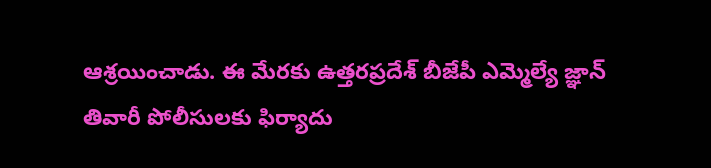ఆశ్రయించాడు. ఈ మేరకు ఉత్తరప్రదేశ్‌‌‌‌‌‌‌‌ బీజేపీ ఎమ్మెల్యే జ్ఞాన్‌‌‌‌‌‌‌‌ తివారీ పోలీసులకు ఫిర్యాదు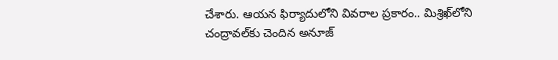చేశారు. ఆయన ఫిర్యాదులోని వివరాల ప్రకారం.. మిశ్రిఖ్‌‌‌‌‌‌‌‌లోని చంద్రావల్‌‌‌‌‌‌‌‌కు చెందిన అనూజ్‌‌‌‌‌‌‌‌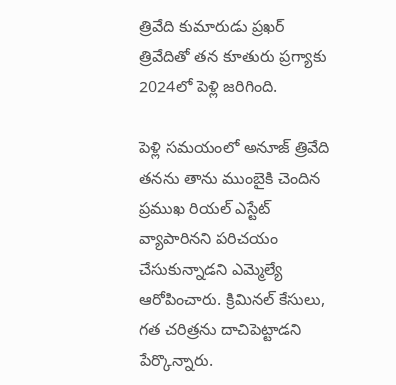త్రివేది కుమారుడు ప్రఖర్‌‌‌‌‌‌‌‌ త్రివేదితో తన కూతురు ప్రగ్యాకు 2024లో పెళ్లి జరిగింది.

పెళ్లి సమయంలో అనూజ్‌‌‌‌‌‌‌‌ త్రివేది తనను తాను ముంబైకి చెందిన ప్రముఖ రియల్‌‌‌‌‌‌‌‌ ఎస్టేట్‌‌‌‌‌‌‌‌ వ్యాపారినని పరిచయం చేసుకున్నాడని ఎమ్మెల్యే ఆరోపించారు. క్రిమినల్‌‌‌‌‌‌‌‌ కేసులు, గత చరిత్రను దాచిపెట్టాడని పేర్కొన్నారు.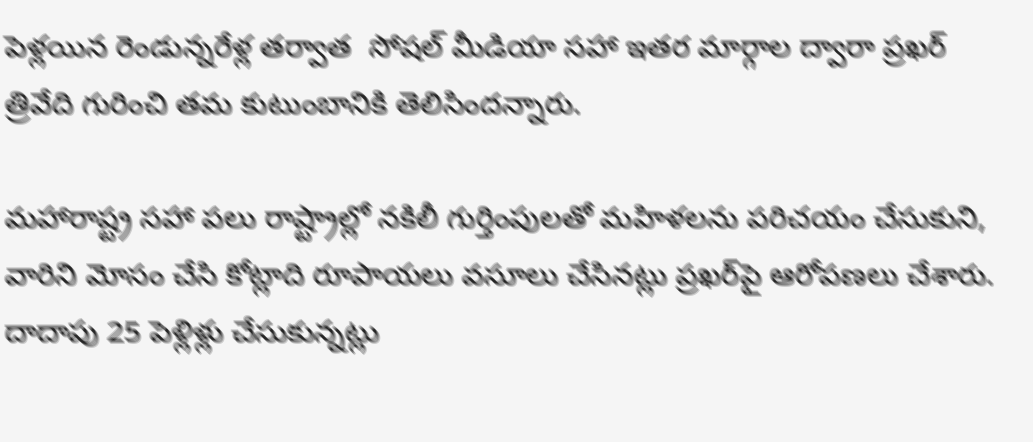పెళ్లయిన రెండున్నరేళ్ల తర్వాత  సోషల్‌‌‌‌‌‌‌‌ మీడియా సహా ఇతర మార్గాల ద్వారా ప్రఖర్‌‌‌‌‌‌‌‌ త్రివేది గురించి తమ కుటుంబానికి తెలిసిందన్నారు.

మహారాష్ట్ర సహా పలు రాష్ట్రాల్లో నకిలీ గుర్తింపులతో మహిళలను పరిచయం చేసుకుని, వారిని మోసం చేసి కోట్లాది రూపాయలు వసూలు చేసినట్లు ప్రఖర్‌‌‌‌‌‌‌‌పై ఆరోపణలు చేశారు. దాదాపు 25 పెళ్లిళ్లు చేసుకున్నట్లు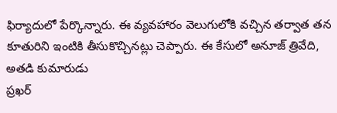ఫిర్యాదులో పేర్కొన్నారు. ఈ వ్యవహారం వెలుగులోకి వచ్చిన తర్వాత తన కూతురిని ఇంటికి తీసుకొచ్చినట్లు చెప్పారు. ఈ కేసులో అనూజ్‌‌‌‌‌‌‌‌ త్రివేది, అతడి కుమారుడు
ప్రఖర్‌‌‌‌‌‌‌‌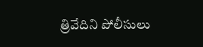త్రివేదిని పోలీసులు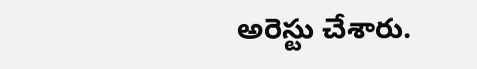అరెస్టు చేశారు.